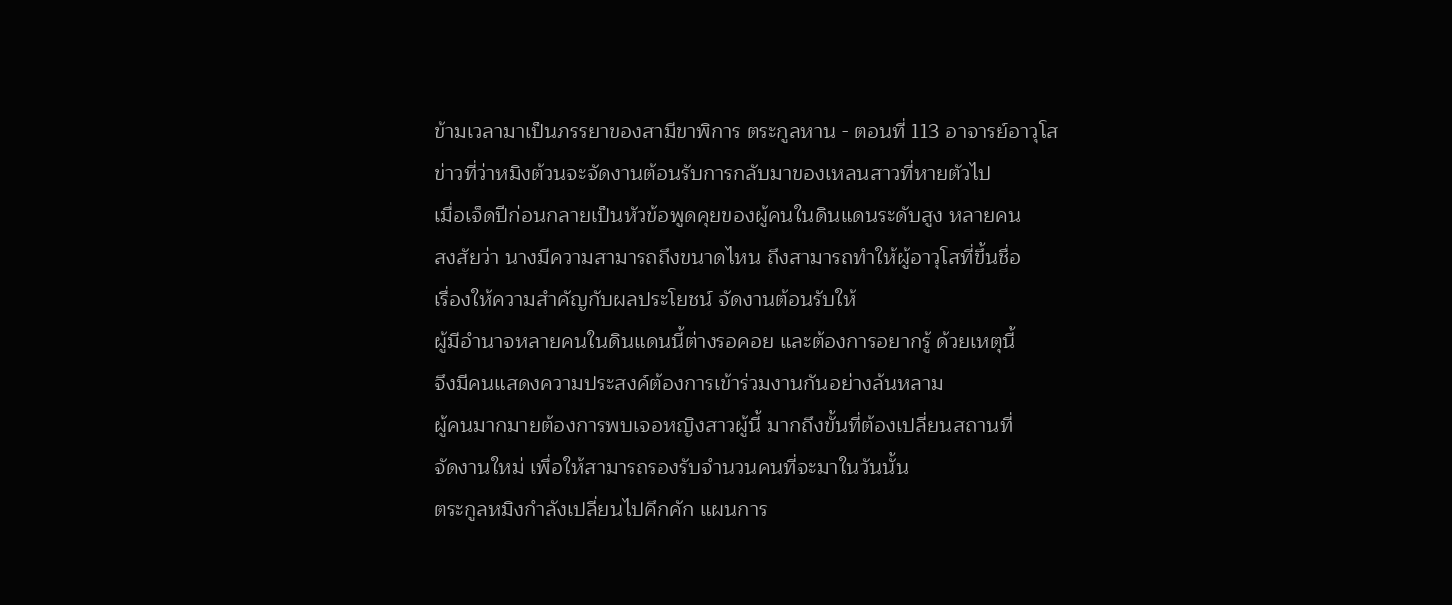ข้ามเวลามาเป็นภรรยาของสามีขาพิการ ตระกูลหาน - ตอนที่ 113 อาจารย์อาวุโส
ข่าวที่ว่าหมิงต้วนจะจัดงานต้อนรับการกลับมาของเหลนสาวที่หายตัวไป
เมื่อเจ็ดปีก่อนกลายเป็นหัวข้อพูดคุยของผู้คนในดินแดนระดับสูง หลายคน
สงสัยว่า นางมีความสามารถถึงขนาดไหน ถึงสามารถทำให้ผู้อาวุโสที่ขึ้นชื่อ
เรื่องให้ความสำคัญกับผลประโยชน์ จัดงานต้อนรับให้
ผู้มีอำนาจหลายคนในดินแดนนี้ต่างรอคอย และต้องการอยากรู้ ด้วยเหตุนี้
จึงมีคนแสดงความประสงค์ต้องการเข้าร่วมงานกันอย่างล้นหลาม
ผู้คนมากมายต้องการพบเจอหญิงสาวผู้นี้ มากถึงขั้นที่ต้องเปลี่ยนสถานที่
จัดงานใหม่ เพื่อให้สามารถรองรับจำนวนคนที่จะมาในวันนั้น
ตระกูลหมิงกำลังเปลี่ยนไปคึกคัก แผนการ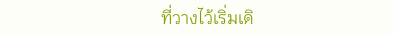ที่วางไว้เริ่มเดิ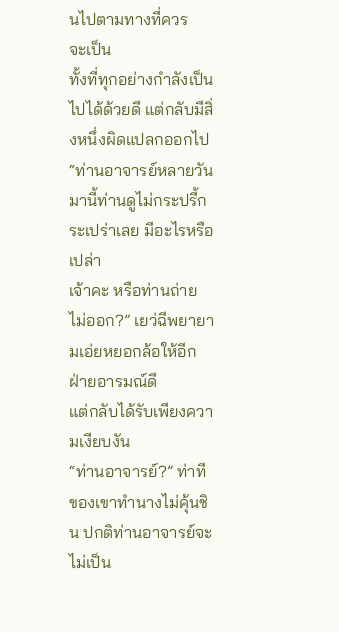นไปตามทางที่ควร
จะเป็น
ทั้งที่ทุกอย่างกำลังเป็นไปได้ด้วยดี แต่กลับมีสิ่งหนึ่งผิดแปลกออกไป
“ท่านอาจารย์หลายวันมานี้ท่านดูไม่กระปรี้กระเปร่าเลย มีอะไรหรือเปล่า
เจ้าคะ หรือท่านถ่ายไม่ออก?” เยว่ฉีพยายามเอ่ยหยอกล้อให้อีกฝ่ายอารมณ์ดี
แต่กลับได้รับเพียงความเงียบงัน
“ท่านอาจารย์?” ท่าทีของเขาทำนางไม่คุ้นชิน ปกติท่านอาจารย์จะไม่เป็น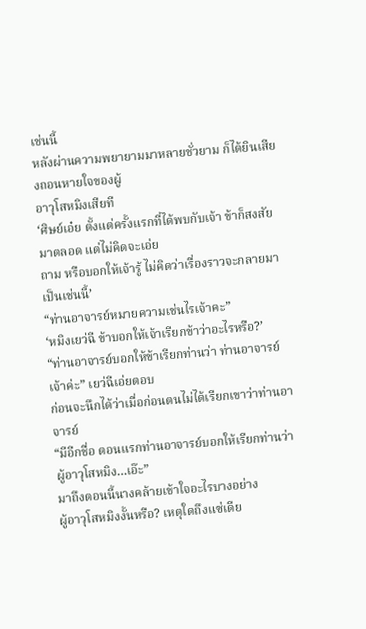เช่นนี้
หลังผ่านความพยายามมาหลายชั่วยาม ก็ได้ยินเสียงถอนหายใจของผู้
อาวุโสหมิงเสียที
‘ศิษย์เอ๋ย ตั้งแต่ครั้งแรกที่ได้พบกับเจ้า ข้าก็สงสัยมาตลอด แต่ไม่คิดจะเอ่ย
ถาม หรือบอกให้เจ้ารู้ ไม่คิดว่าเรื่องราวจะกลายมาเป็นเช่นนี้’
“ท่านอาจารย์หมายความเช่นไรเจ้าคะ”
‘หมิงเยว่ฉี ข้าบอกให้เจ้าเรียกข้าว่าอะไรหรือ?’
“ท่านอาจารย์บอกให้ข้าเรียกท่านว่า ท่านอาจารย์เจ้าค่ะ” เยว่ฉีเอ่ยตอบ
ก่อนจะนึกได้ว่าเมื่อก่อนตนไม่ได้เรียกเขาว่าท่านอาจารย์
“มีอีกชื่อ ตอนแรกท่านอาจารย์บอกให้เรียกท่านว่า ผู้อาวุโสหมิง…เอ๊ะ”
มาถึงตอนนี้นางคล้ายเข้าใจอะไรบางอย่าง
ผู้อาวุโสหมิงงั้นหรือ? เหตุใดถึงแซ่เดีย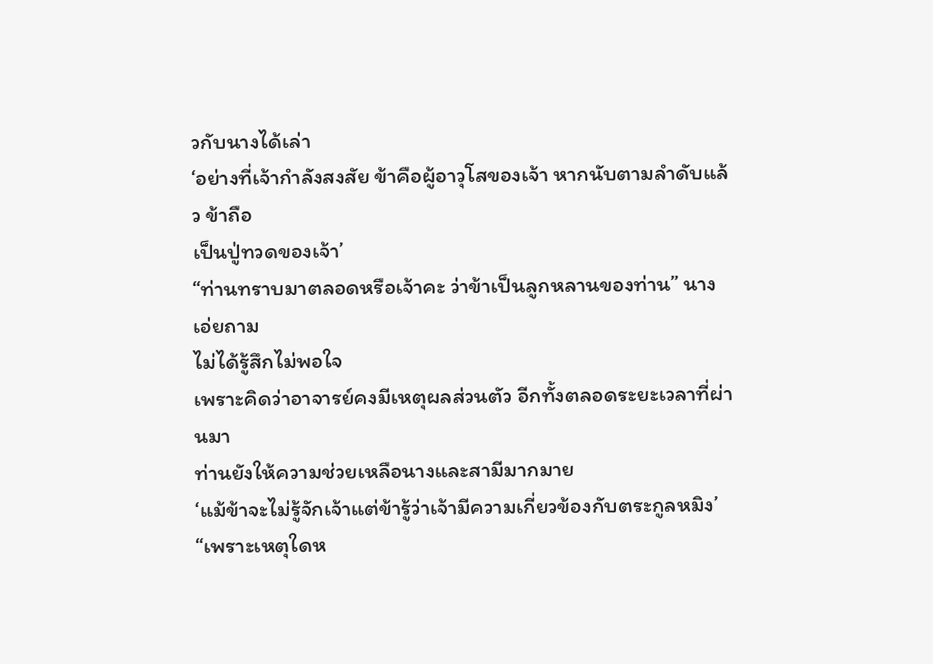วกับนางได้เล่า
‘อย่างที่เจ้ากำลังสงสัย ข้าคือผู้อาวุโสของเจ้า หากนับตามลำดับแล้ว ข้าถือ
เป็นปู่ทวดของเจ้า’
“ท่านทราบมาตลอดหรือเจ้าคะ ว่าข้าเป็นลูกหลานของท่าน” นางเอ่ยถาม
ไม่ได้รู้สึกไม่พอใจ
เพราะคิดว่าอาจารย์คงมีเหตุผลส่วนตัว อีกทั้งตลอดระยะเวลาที่ผ่านมา
ท่านยังให้ความช่วยเหลือนางและสามีมากมาย
‘แม้ข้าจะไม่รู้จักเจ้าแต่ข้ารู้ว่าเจ้ามีความเกี่ยวข้องกับตระกูลหมิง’
“เพราะเหตุใดห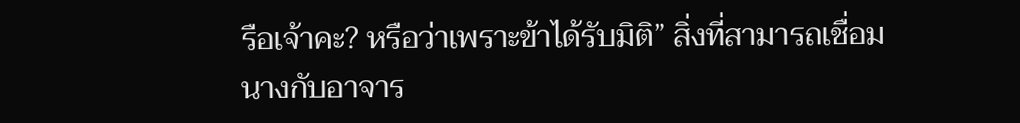รือเจ้าคะ? หรือว่าเพราะข้าได้รับมิติ” สิ่งที่สามารถเชื่อม
นางกับอาจาร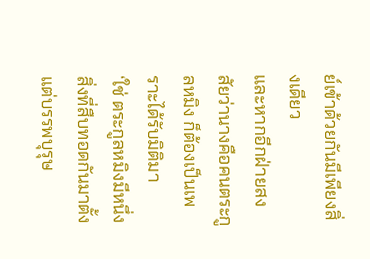ย์เข้าด้วยกันมีเพียงสิ่งเดียว
และหากอีกฝ่ายสงสัยว่านางคือคนตระกูลหมิง ก็ต้องเป็นเพราะได้รับมิติมา
‘ใช่ ตระกูลหมิงมีหนึ่งสิ่งที่สืบทอดกันมาตั้งแต่บรรพบุรุษ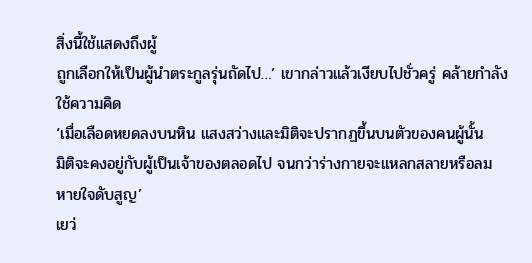สิ่งนี้ใช้แสดงถึงผู้
ถูกเลือกให้เป็นผู้นำตระกูลรุ่นถัดไป…’ เขากล่าวแล้วเงียบไปชั่วครู่ คล้ายกำลัง
ใช้ความคิด
‘เมื่อเลือดหยดลงบนหิน แสงสว่างและมิติจะปรากฏขึ้นบนตัวของคนผู้นั้น
มิติจะคงอยู่กับผู้เป็นเจ้าของตลอดไป จนกว่าร่างกายจะแหลกสลายหรือลม
หายใจดับสูญ’
เยว่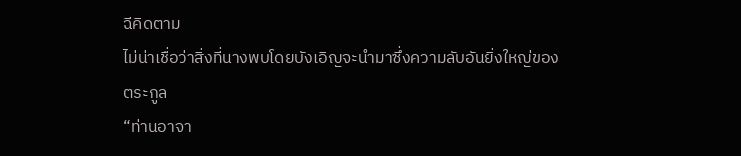ฉีคิดตาม
ไม่น่าเชื่อว่าสิ่งที่นางพบโดยบังเอิญจะนำมาซึ่งความลับอันยิ่งใหญ่ของ
ตระกูล
“ท่านอาจา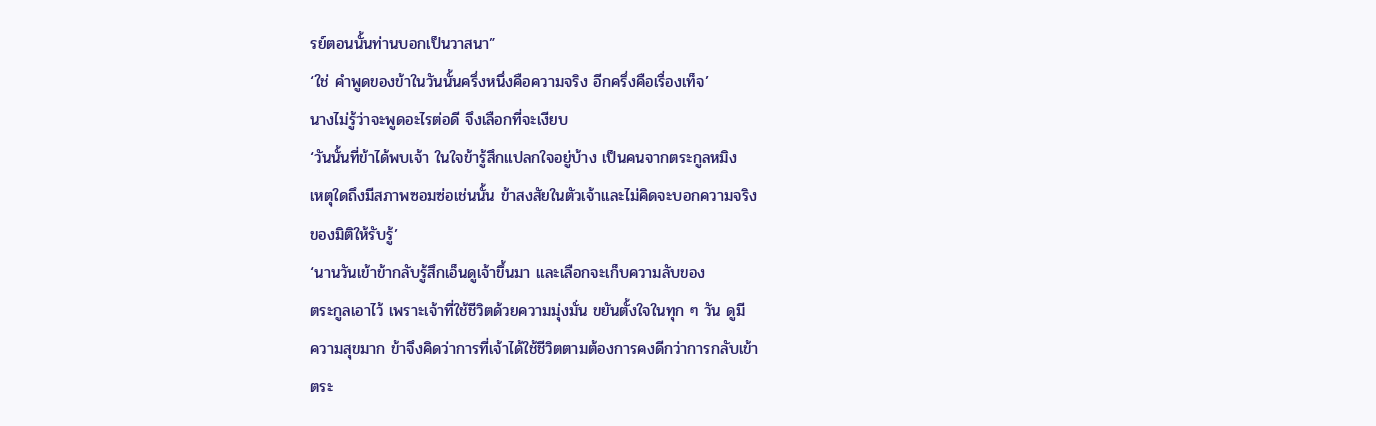รย์ตอนนั้นท่านบอกเป็นวาสนา”
‘ใช่ คำพูดของข้าในวันนั้นครึ่งหนึ่งคือความจริง อีกครึ่งคือเรื่องเท็จ’
นางไม่รู้ว่าจะพูดอะไรต่อดี จึงเลือกที่จะเงียบ
‘วันนั้นที่ข้าได้พบเจ้า ในใจข้ารู้สึกแปลกใจอยู่บ้าง เป็นคนจากตระกูลหมิง
เหตุใดถึงมีสภาพซอมซ่อเช่นนั้น ข้าสงสัยในตัวเจ้าและไม่คิดจะบอกความจริง
ของมิติให้รับรู้’
‘นานวันเข้าข้ากลับรู้สึกเอ็นดูเจ้าขึ้นมา และเลือกจะเก็บความลับของ
ตระกูลเอาไว้ เพราะเจ้าที่ใช้ชีวิตด้วยความมุ่งมั่น ขยันตั้งใจในทุก ๆ วัน ดูมี
ความสุขมาก ข้าจึงคิดว่าการที่เจ้าได้ใช้ชีวิตตามต้องการคงดีกว่าการกลับเข้า
ตระ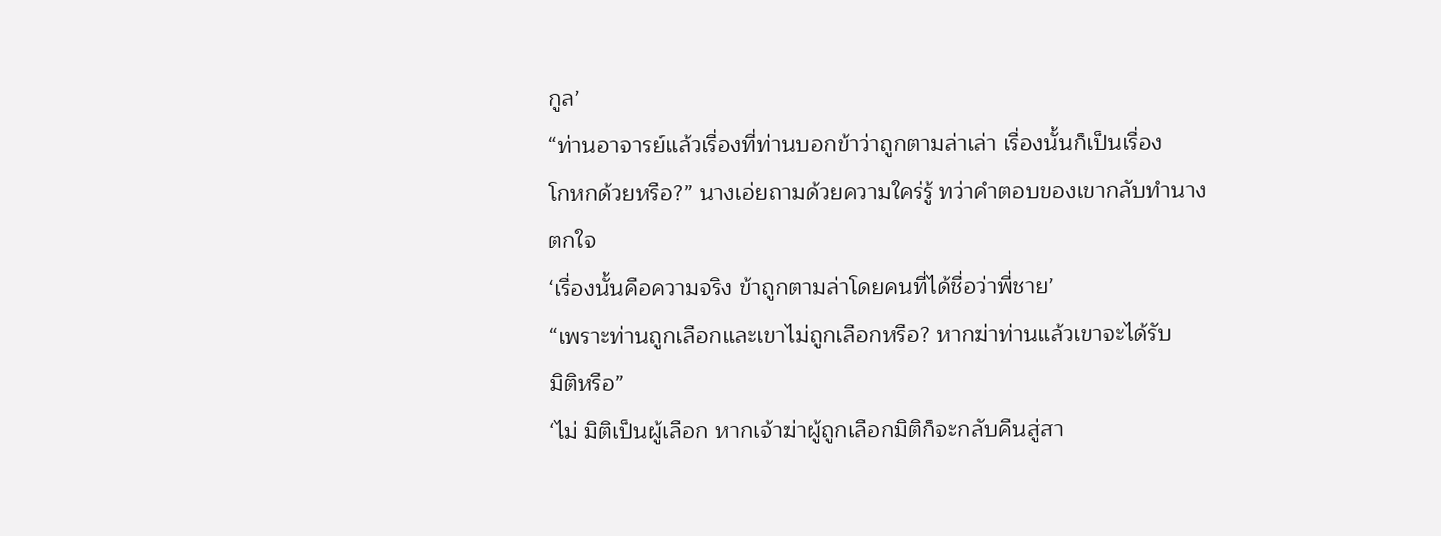กูล’
“ท่านอาจารย์แล้วเรื่องที่ท่านบอกข้าว่าถูกตามล่าเล่า เรื่องนั้นก็เป็นเรื่อง
โกหกด้วยหรือ?” นางเอ่ยถามด้วยความใคร่รู้ ทว่าคำตอบของเขากลับทำนาง
ตกใจ
‘เรื่องนั้นคือความจริง ข้าถูกตามล่าโดยคนที่ได้ชื่อว่าพี่ชาย’
“เพราะท่านถูกเลือกและเขาไม่ถูกเลือกหรือ? หากฆ่าท่านแล้วเขาจะได้รับ
มิติหรือ”
‘ไม่ มิติเป็นผู้เลือก หากเจ้าฆ่าผู้ถูกเลือกมิติก็จะกลับคืนสู่สา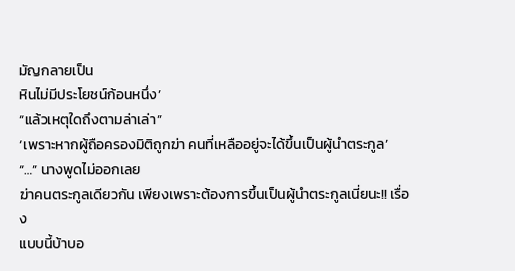มัญกลายเป็น
หินไม่มีประโยชน์ก้อนหนึ่ง’
“แล้วเหตุใดถึงตามล่าเล่า”
‘เพราะหากผู้ถือครองมิติถูกฆ่า คนที่เหลืออยู่จะได้ขึ้นเป็นผู้นำตระกูล’
“…” นางพูดไม่ออกเลย
ฆ่าคนตระกูลเดียวกัน เพียงเพราะต้องการขึ้นเป็นผู้นำตระกูลเนี่ยนะ!! เรื่อง
แบบนี้บ้าบอ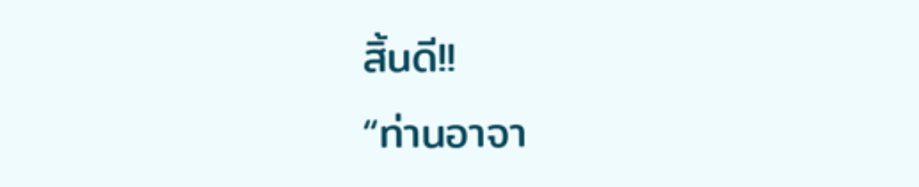สิ้นดี!!
“ท่านอาจา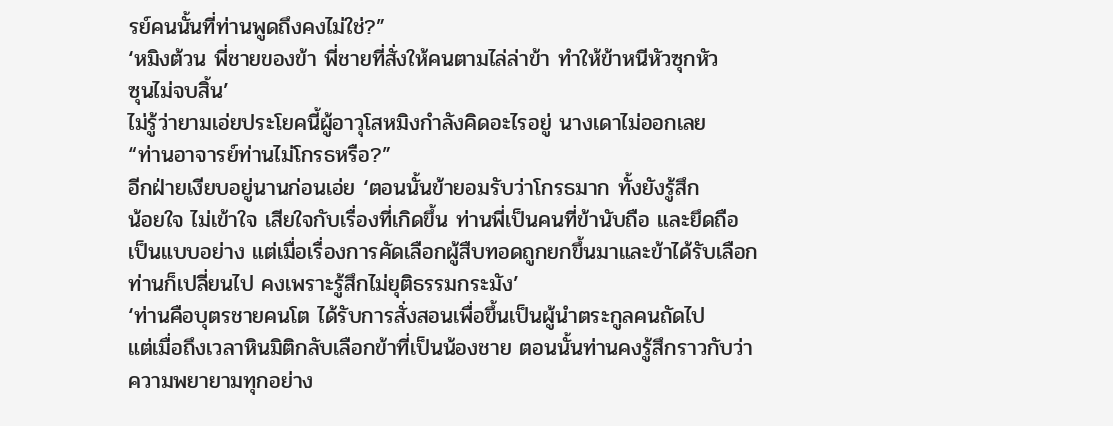รย์คนนั้นที่ท่านพูดถึงคงไม่ใช่?”
‘หมิงต้วน พี่ชายของข้า พี่ชายที่สั่งให้คนตามไล่ล่าข้า ทำให้ข้าหนีหัวซุกหัว
ซุนไม่จบสิ้น’
ไม่รู้ว่ายามเอ่ยประโยคนี้ผู้อาวุโสหมิงกำลังคิดอะไรอยู่ นางเดาไม่ออกเลย
“ท่านอาจารย์ท่านไม่โกรธหรือ?”
อีกฝ่ายเงียบอยู่นานก่อนเอ่ย ‘ตอนนั้นข้ายอมรับว่าโกรธมาก ทั้งยังรู้สึก
น้อยใจ ไม่เข้าใจ เสียใจกับเรื่องที่เกิดขึ้น ท่านพี่เป็นคนที่ข้านับถือ และยึดถือ
เป็นแบบอย่าง แต่เมื่อเรื่องการคัดเลือกผู้สืบทอดถูกยกขึ้นมาและข้าได้รับเลือก
ท่านก็เปลี่ยนไป คงเพราะรู้สึกไม่ยุติธรรมกระมัง’
‘ท่านคือบุตรชายคนโต ได้รับการสั่งสอนเพื่อขึ้นเป็นผู้นำตระกูลคนถัดไป
แต่เมื่อถึงเวลาหินมิติกลับเลือกข้าที่เป็นน้องชาย ตอนนั้นท่านคงรู้สึกราวกับว่า
ความพยายามทุกอย่าง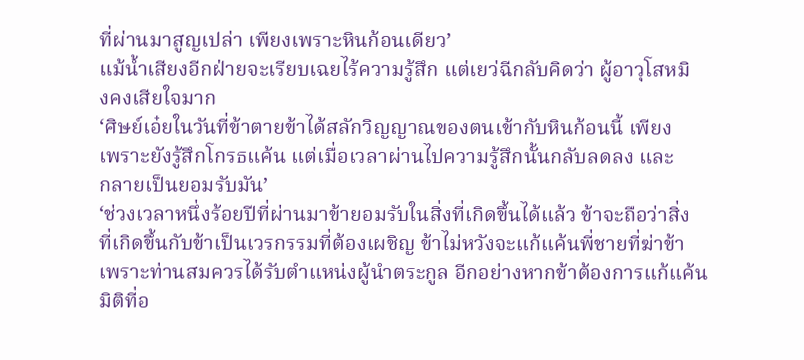ที่ผ่านมาสูญเปล่า เพียงเพราะหินก้อนเดียว’
แม้น้ำเสียงอีกฝ่ายจะเรียบเฉยไร้ความรู้สึก แต่เยว่ฉีกลับคิดว่า ผู้อาวุโสหมิ
งคงเสียใจมาก
‘ศิษย์เอ๋ยในวันที่ข้าตายข้าได้สลักวิญญาณของตนเข้ากับหินก้อนนี้ เพียง
เพราะยังรู้สึกโกรธแค้น แต่เมื่อเวลาผ่านไปความรู้สึกนั้นกลับลดลง และ
กลายเป็นยอมรับมัน’
‘ช่วงเวลาหนึ่งร้อยปีที่ผ่านมาข้ายอมรับในสิ่งที่เกิดขึ้นได้แล้ว ข้าจะถือว่าสิ่ง
ที่เกิดขึ้นกับข้าเป็นเวรกรรมที่ต้องเผชิญ ข้าไม่หวังจะแก้แค้นพี่ชายที่ฆ่าข้า
เพราะท่านสมควรได้รับตำแหน่งผู้นำตระกูล อีกอย่างหากข้าต้องการแก้แค้น
มิติที่อ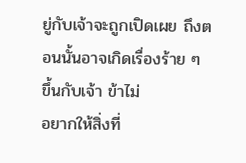ยู่กับเจ้าจะถูกเปิดเผย ถึงตอนนั้นอาจเกิดเรื่องร้าย ๆ ขึ้นกับเจ้า ข้าไม่
อยากให้สิ่งที่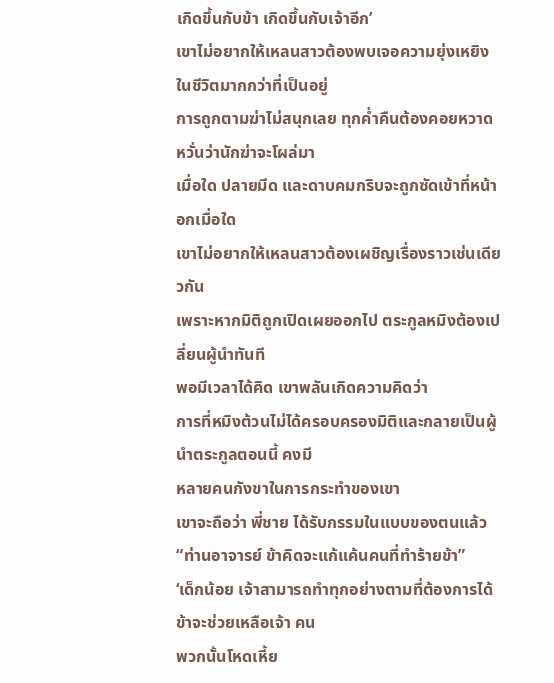เกิดขึ้นกับข้า เกิดขึ้นกับเจ้าอีก’
เขาไม่อยากให้เหลนสาวต้องพบเจอความยุ่งเหยิงในชีวิตมากกว่าที่เป็นอยู่
การถูกตามฆ่าไม่สนุกเลย ทุกค่ำคืนต้องคอยหวาดหวั่นว่านักฆ่าจะโผล่มา
เมื่อใด ปลายมีด และดาบคมกริบจะถูกซัดเข้าที่หน้าอกเมื่อใด
เขาไม่อยากให้เหลนสาวต้องเผชิญเรื่องราวเช่นเดียวกัน
เพราะหากมิติถูกเปิดเผยออกไป ตระกูลหมิงต้องเปลี่ยนผู้นำทันที
พอมีเวลาได้คิด เขาพลันเกิดความคิดว่า
การที่หมิงต้วนไม่ได้ครอบครองมิติและกลายเป็นผู้นำตระกูลตอนนี้ คงมี
หลายคนกังขาในการกระทำของเขา
เขาจะถือว่า พี่ชาย ได้รับกรรมในแบบของตนแล้ว
“ท่านอาจารย์ ข้าคิดจะแก้แค้นคนที่ทำร้ายข้า”
‘เด็กน้อย เจ้าสามารถทำทุกอย่างตามที่ต้องการได้ ข้าจะช่วยเหลือเจ้า คน
พวกนั้นโหดเหี้ย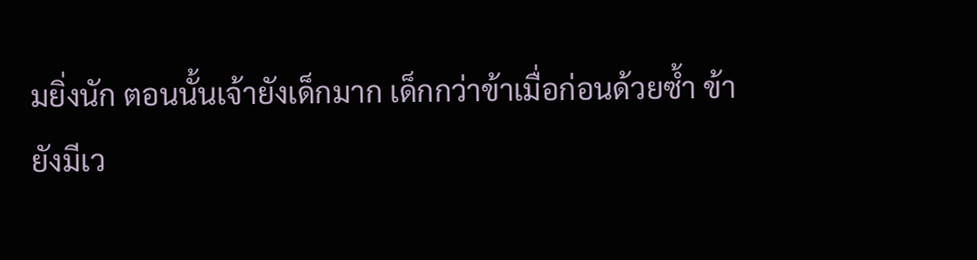มยิ่งนัก ตอนนั้นเจ้ายังเด็กมาก เด็กกว่าข้าเมื่อก่อนด้วยซ้ำ ข้า
ยังมีเว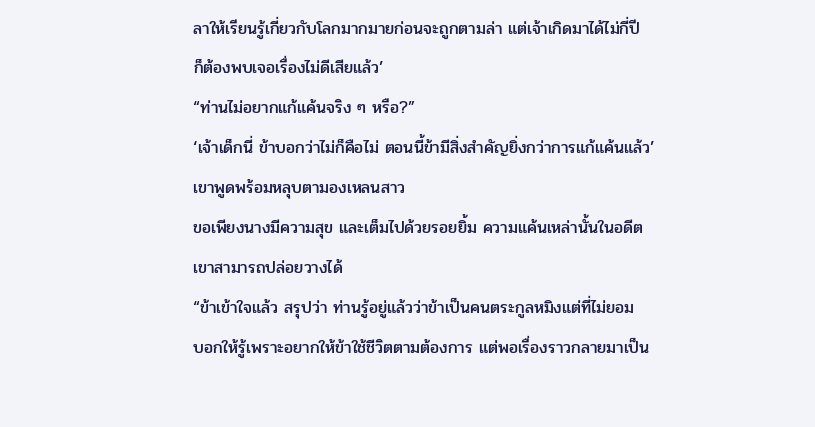ลาให้เรียนรู้เกี่ยวกับโลกมากมายก่อนจะถูกตามล่า แต่เจ้าเกิดมาได้ไม่กี่ปี
ก็ต้องพบเจอเรื่องไม่ดีเสียแล้ว’
“ท่านไม่อยากแก้แค้นจริง ๆ หรือ?”
‘เจ้าเด็กนี่ ข้าบอกว่าไม่ก็คือไม่ ตอนนี้ข้ามีสิ่งสำคัญยิ่งกว่าการแก้แค้นแล้ว’
เขาพูดพร้อมหลุบตามองเหลนสาว
ขอเพียงนางมีความสุข และเต็มไปด้วยรอยยิ้ม ความแค้นเหล่านั้นในอดีต
เขาสามารถปล่อยวางได้
“ข้าเข้าใจแล้ว สรุปว่า ท่านรู้อยู่แล้วว่าข้าเป็นคนตระกูลหมิงแต่ที่ไม่ยอม
บอกให้รู้เพราะอยากให้ข้าใช้ชีวิตตามต้องการ แต่พอเรื่องราวกลายมาเป็น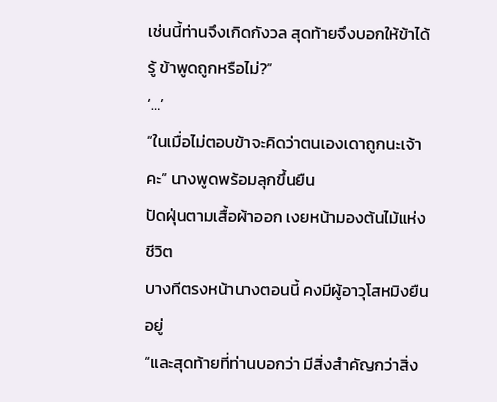เช่นนี้ท่านจึงเกิดกังวล สุดท้ายจึงบอกให้ข้าได้รู้ ข้าพูดถูกหรือไม่?”
‘…’
“ในเมื่อไม่ตอบข้าจะคิดว่าตนเองเดาถูกนะเจ้าคะ” นางพูดพร้อมลุกขึ้นยืน
ปัดฝุ่นตามเสื้อผ้าออก เงยหน้ามองต้นไม้แห่งชีวิต
บางทีตรงหน้านางตอนนี้ คงมีผู้อาวุโสหมิงยืนอยู่
“และสุดท้ายที่ท่านบอกว่า มีสิ่งสำคัญกว่าสิ่ง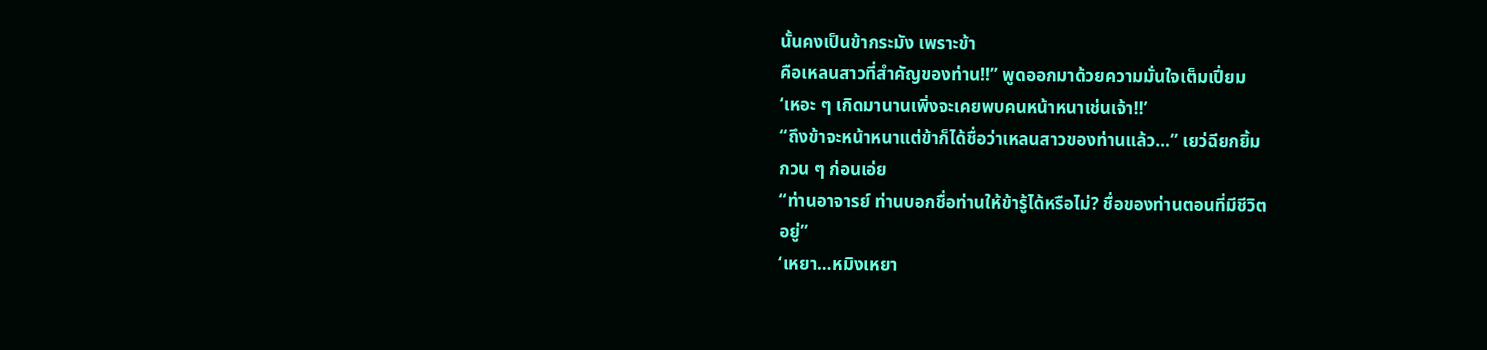นั้นคงเป็นข้ากระมัง เพราะข้า
คือเหลนสาวที่สำคัญของท่าน!!” พูดออกมาด้วยความมั่นใจเต็มเปี่ยม
‘เหอะ ๆ เกิดมานานเพิ่งจะเคยพบคนหน้าหนาเช่นเจ้า!!’
“ถึงข้าจะหน้าหนาแต่ข้าก็ได้ชื่อว่าเหลนสาวของท่านแล้ว…” เยว่ฉียกยิ้ม
กวน ๆ ก่อนเอ่ย
“ท่านอาจารย์ ท่านบอกชื่อท่านให้ข้ารู้ได้หรือไม่? ชื่อของท่านตอนที่มีชีวิต
อยู่”
‘เหยา…หมิงเหยา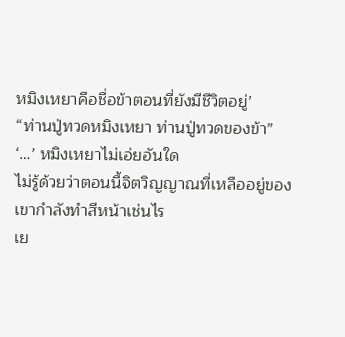หมิงเหยาคือชื่อข้าตอนที่ยังมีชีวิตอยู่’
“ท่านปู่ทวดหมิงเหยา ท่านปู่ทวดของข้า”
‘…’ หมิงเหยาไม่เอ่ยอันใด
ไม่รู้ด้วยว่าตอนนี้จิตวิญญาณที่เหลืออยู่ของเขากำลังทำสีหน้าเช่นไร
เย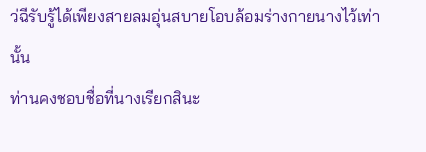ว่ฉีรับรู้ได้เพียงสายลมอุ่นสบายโอบล้อมร่างกายนางไว้เท่านั้น
ท่านคงชอบชื่อที่นางเรียกสินะ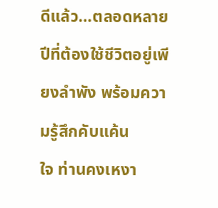ดีแล้ว…ตลอดหลายปีที่ต้องใช้ชีวิตอยู่เพียงลำพัง พร้อมความรู้สึกคับแค้น
ใจ ท่านคงเหงา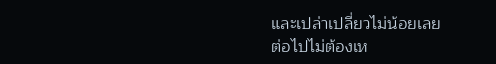และเปล่าเปลี่ยวไม่น้อยเลย
ต่อไปไม่ต้องเห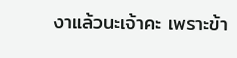งาแล้วนะเจ้าคะ เพราะข้า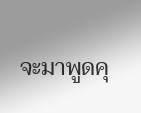จะมาพูดคุ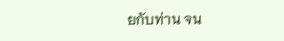ยกับท่าน จน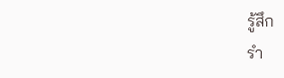รู้สึก
รำ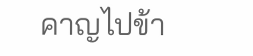คาญไปข้า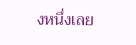งหนึ่งเลย